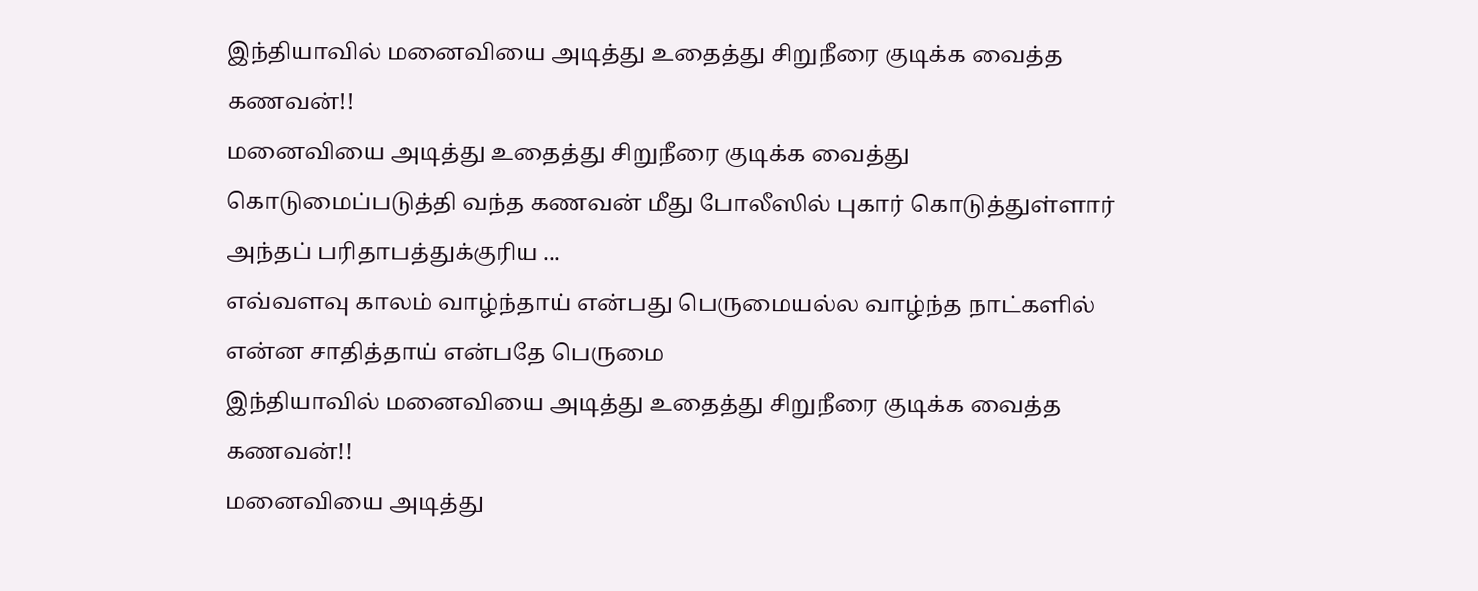இந்தியாவில் மனைவியை அடித்து உதைத்து சிறுநீரை குடிக்க வைத்த கணவன்!!
மனைவியை அடித்து உதைத்து சிறுநீரை குடிக்க வைத்து கொடுமைப்படுத்தி வந்த கணவன் மீது போலீஸில் புகார் கொடுத்துள்ளார் அந்தப் பரிதாபத்துக்குரிய ...
எவ்வளவு காலம் வாழ்ந்தாய் என்பது பெருமையல்ல வாழ்ந்த நாட்களில் என்ன சாதித்தாய் என்பதே பெருமை
இந்தியாவில் மனைவியை அடித்து உதைத்து சிறுநீரை குடிக்க வைத்த கணவன்!!
மனைவியை அடித்து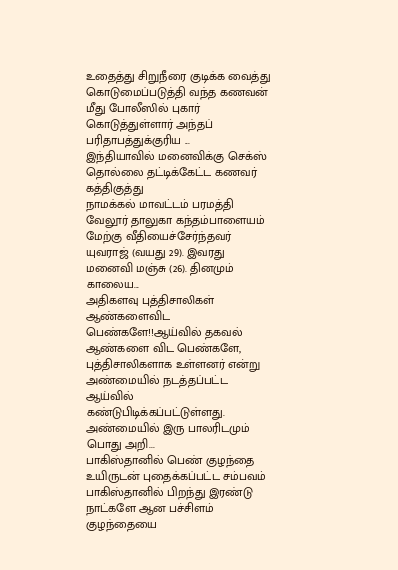உதைத்து சிறுநீரை குடிக்க வைத்து கொடுமைப்படுத்தி வந்த கணவன் மீது போலீஸில் புகார் கொடுத்துள்ளார் அந்தப் பரிதாபத்துக்குரிய ...
இந்தியாவில் மனைவிக்கு செக்ஸ் தொல்லை தட்டிக்கேட்ட கணவர் கத்திகுத்து
நாமக்கல் மாவட்டம் பரமத்தி வேலூர் தாலுகா கந்தம்பாளையம் மேற்கு வீதியைச்சேர்ந்தவர் யுவராஜ் (வயது 29). இவரது மனைவி மஞ்சு (26). தினமும் காலைய...
அதிகளவு புத்திசாலிகள் ஆண்களைவிட பெண்களே!!ஆய்வில் தகவல்
ஆண்களை விட பெண்களே, புத்திசாலிகளாக உள்ளனர் என்று அண்மையில் நடத்தப்பட்ட ஆய்வில் கண்டுபிடிக்கப்பட்டுள்ளது. அண்மையில் இரு பாலரிடமும் பொது அறி...
பாகிஸ்தானில் பெண் குழந்தை உயிருடன் புதைக்கப்பட்ட சம்பவம்
பாகிஸ்தானில் பிறந்து இரண்டு நாட்களே ஆன பச்சிளம் குழந்தையை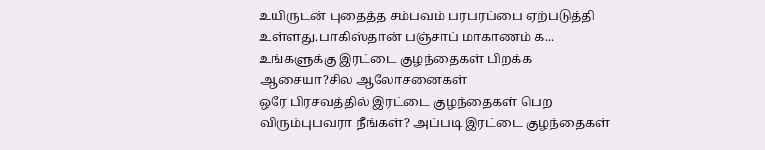உயிருடன் புதைத்த சம்பவம் பரபரப்பை ஏற்படுத்தி உள்ளது.பாகிஸ்தான் பஞ்சாப் மாகாணம் க...
உங்களுக்கு இரட்டை குழந்தைகள் பிறக்க ஆசையா?சில ஆலோசனைகள்
ஒரே பிரசவத்தில் இரட்டை குழந்தைகள் பெற விரும்புபவரா நீங்கள்? அப்படி இரட்டை குழந்தைகள்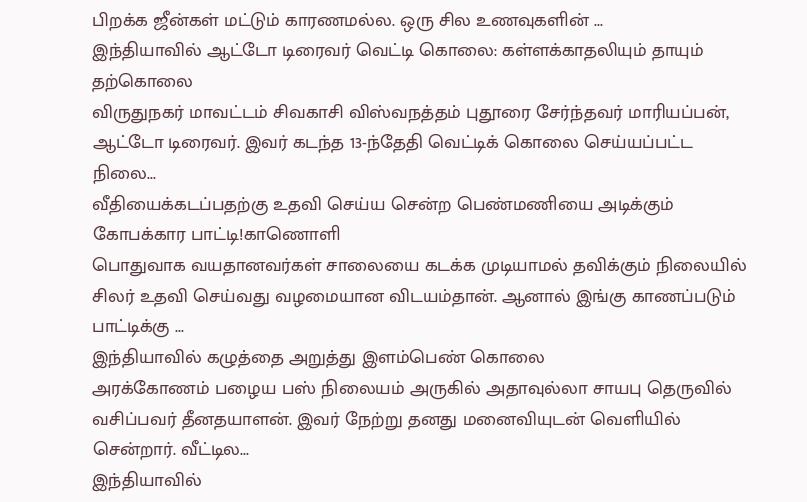பிறக்க ஜீன்கள் மட்டும் காரணமல்ல. ஒரு சில உணவுகளின் ...
இந்தியாவில் ஆட்டோ டிரைவர் வெட்டி கொலை: கள்ளக்காதலியும் தாயும் தற்கொலை
விருதுநகர் மாவட்டம் சிவகாசி விஸ்வநத்தம் புதூரை சேர்ந்தவர் மாரியப்பன், ஆட்டோ டிரைவர். இவர் கடந்த 13-ந்தேதி வெட்டிக் கொலை செய்யப்பட்ட நிலை...
வீதியைக்கடப்பதற்கு உதவி செய்ய சென்ற பெண்மணியை அடிக்கும் கோபக்கார பாட்டி!காணொளி
பொதுவாக வயதானவர்கள் சாலையை கடக்க முடியாமல் தவிக்கும் நிலையில் சிலர் உதவி செய்வது வழமையான விடயம்தான். ஆனால் இங்கு காணப்படும் பாட்டிக்கு ...
இந்தியாவில் கழுத்தை அறுத்து இளம்பெண் கொலை
அரக்கோணம் பழைய பஸ் நிலையம் அருகில் அதாவுல்லா சாயபு தெருவில் வசிப்பவர் தீனதயாளன். இவர் நேற்று தனது மனைவியுடன் வெளியில் சென்றார். வீட்டில...
இந்தியாவில்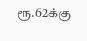ரூ.62க்கு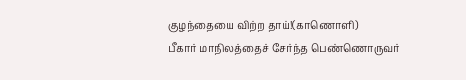குழந்தையை விற்ற தாய்!(காணொளி)
பீகார் மாநிலத்தைச் சேர்ந்த பெண்ணொருவர்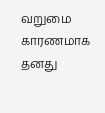வறுமை காரணமாக தனது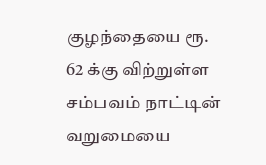குழந்தையை ரூ. 62 க்கு விற்றுள்ள சம்பவம் நாட்டின் வறுமையை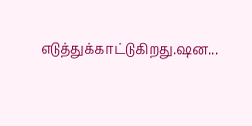எடுத்துக்காட்டுகிறது.ஷன...